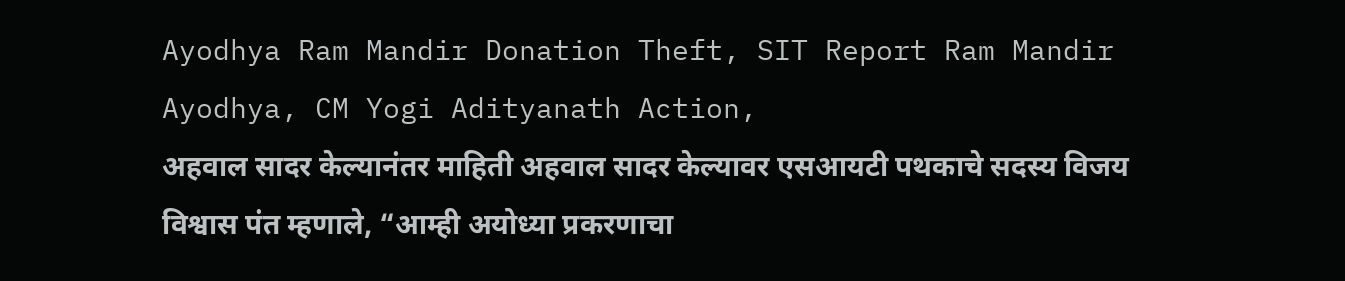Ayodhya Ram Mandir Donation Theft, SIT Report Ram Mandir Ayodhya, CM Yogi Adityanath Action,
अहवाल सादर केल्यानंतर माहिती अहवाल सादर केल्यावर एसआयटी पथकाचे सदस्य विजय विश्वास पंत म्हणाले, “आम्ही अयोध्या प्रकरणाचा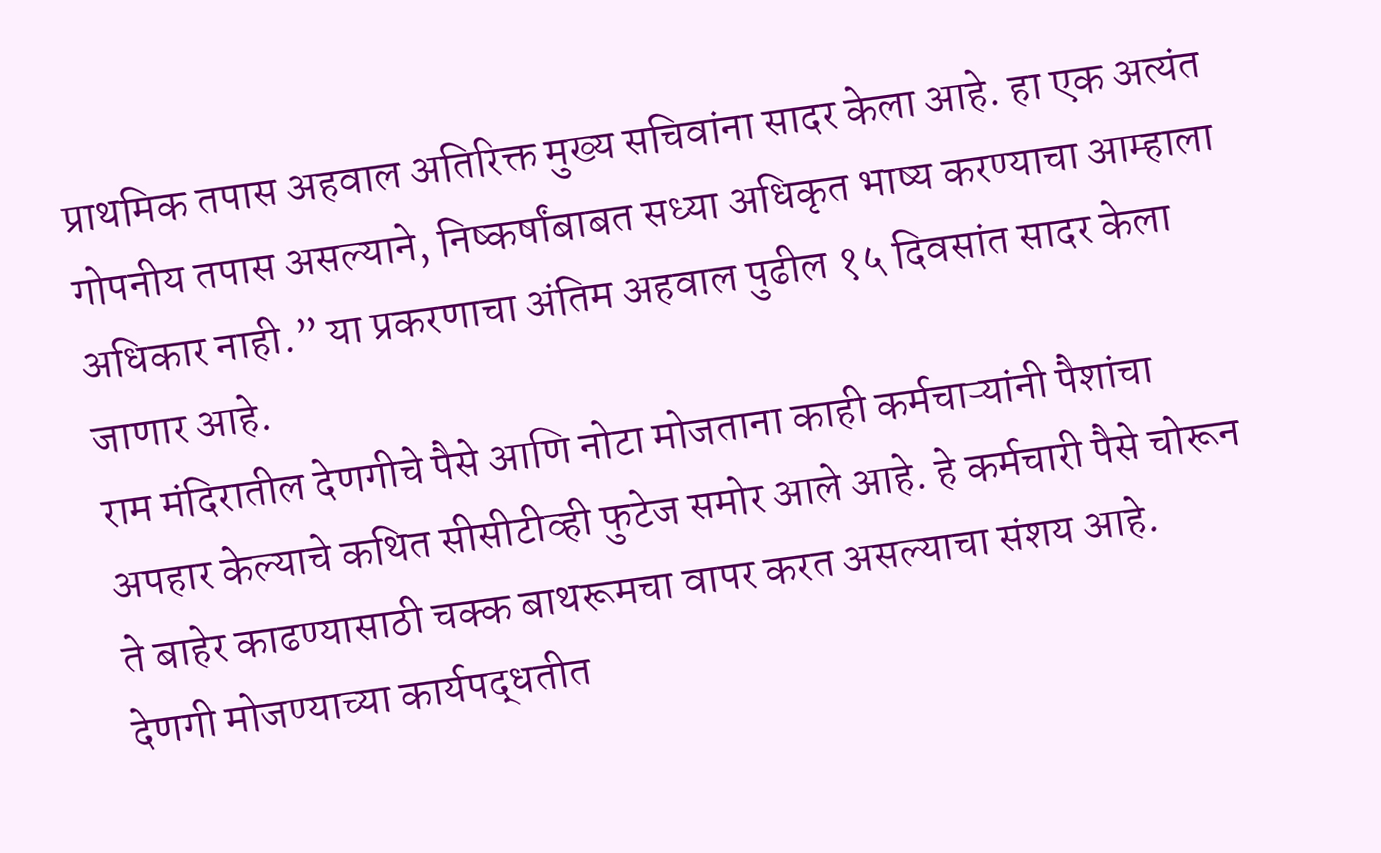प्राथमिक तपास अहवाल अतिरिक्त मुख्य सचिवांना सादर केला आहे. हा एक अत्यंत गोपनीय तपास असल्याने, निष्कर्षांबाबत सध्या अधिकृत भाष्य करण्याचा आम्हाला अधिकार नाही.” या प्रकरणाचा अंतिम अहवाल पुढील १५ दिवसांत सादर केला जाणार आहे.
राम मंदिरातील देणगीचे पैसे आणि नोटा मोजताना काही कर्मचाऱ्यांनी पैशांचा अपहार केल्याचे कथित सीसीटीव्ही फुटेज समोर आले आहे. हे कर्मचारी पैसे चोरून ते बाहेर काढण्यासाठी चक्क बाथरूमचा वापर करत असल्याचा संशय आहे.
देणगी मोजण्याच्या कार्यपद्धतीत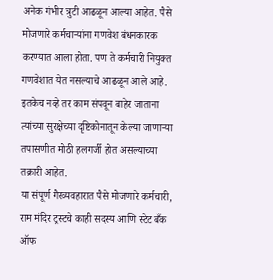अनेक गंभीर त्रुटी आढळून आल्या आहेत. पैसे मोजणारे कर्मचाऱ्यांना गणवेश बंधनकारक करण्यात आला होता. पण ते कर्मचारी नियुक्त गणवेशात येत नसल्याचे आढळून आले आहे. इतकेच नव्हे तर काम संपवून बाहेर जाताना त्यांच्या सुरक्षेच्या दृष्टिकोनातून केल्या जाणाऱ्या तपासणीत मोठी हलगर्जी होत असल्याच्या तक्रारी आहेत.
या संपूर्ण गैरव्यवहारात पैसे मोजणारे कर्मचारी, राम मंदिर ट्रस्टचे काही सदस्य आणि स्टेट बँक ऑफ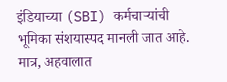इंडियाच्या (SBI) कर्मचाऱ्यांची भूमिका संशयास्पद मानली जात आहे. मात्र, अहवालात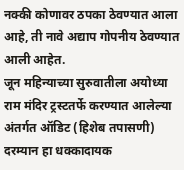नक्की कोणावर ठपका ठेवण्यात आला आहे, ती नावे अद्याप गोपनीय ठेवण्यात आली आहेत.
जून महिन्याच्या सुरुवातीला अयोध्या राम मंदिर ट्रस्टतर्फे करण्यात आलेल्या अंतर्गत ऑडिट (हिशेब तपासणी) दरम्यान हा धक्कादायक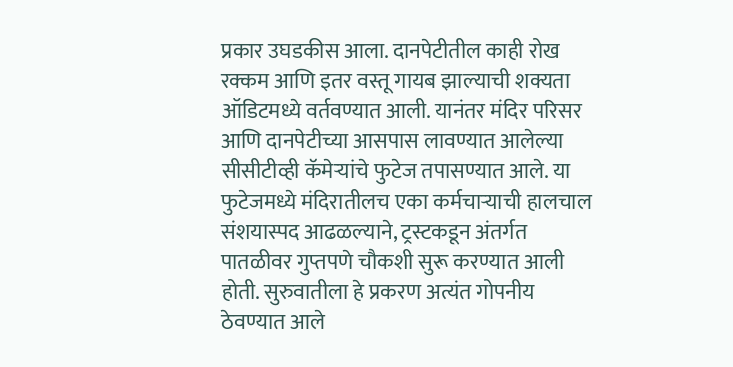प्रकार उघडकीस आला. दानपेटीतील काही रोख रक्कम आणि इतर वस्तू गायब झाल्याची शक्यता ऑडिटमध्ये वर्तवण्यात आली. यानंतर मंदिर परिसर आणि दानपेटीच्या आसपास लावण्यात आलेल्या सीसीटीव्ही कॅमेऱ्यांचे फुटेज तपासण्यात आले. या फुटेजमध्ये मंदिरातीलच एका कर्मचाऱ्याची हालचाल संशयास्पद आढळल्याने, ट्रस्टकडून अंतर्गत पातळीवर गुप्तपणे चौकशी सुरू करण्यात आली होती. सुरुवातीला हे प्रकरण अत्यंत गोपनीय ठेवण्यात आले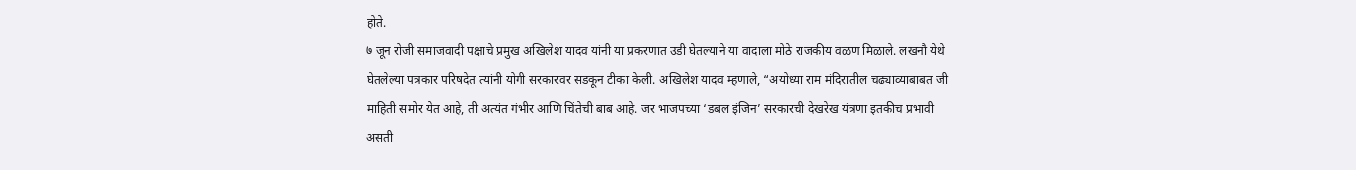होते.
७ जून रोजी समाजवादी पक्षाचे प्रमुख अखिलेश यादव यांनी या प्रकरणात उडी घेतल्याने या वादाला मोठे राजकीय वळण मिळाले. लखनौ येथे घेतलेल्या पत्रकार परिषदेत त्यांनी योगी सरकारवर सडकून टीका केली. अखिलेश यादव म्हणाले, “अयोध्या राम मंदिरातील चढ्याव्याबाबत जी माहिती समोर येत आहे, ती अत्यंत गंभीर आणि चिंतेची बाब आहे. जर भाजपच्या ‘डबल इंजिन’ सरकारची देखरेख यंत्रणा इतकीच प्रभावी असती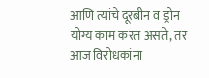आणि त्यांचे दूरबीन व ड्रोन योग्य काम करत असते, तर आज विरोधकांना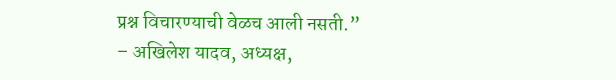प्रश्न विचारण्याची वेळच आली नसती.”
– अखिलेश यादव, अध्यक्ष,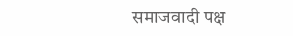समाजवादी पक्ष